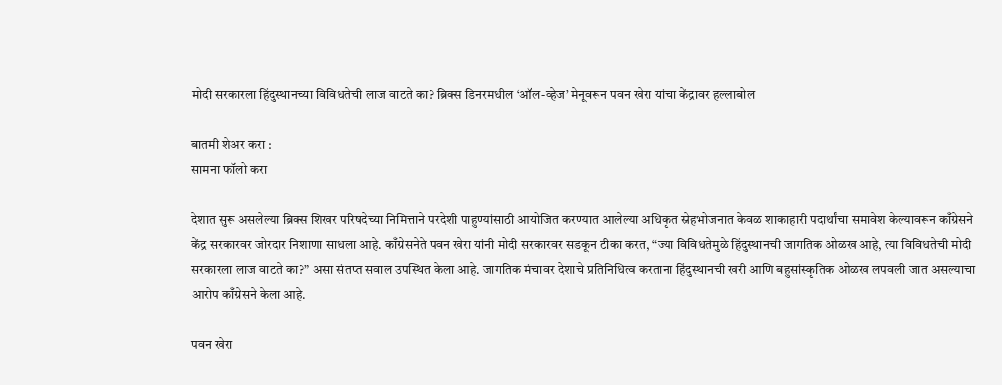मोदी सरकारला हिंदुस्थानच्या विविधतेची लाज वाटते का? ब्रिक्स डिनरमधील ‘ऑल-व्हेज’ मेनूवरून पवन खेरा यांचा केंद्रावर हल्लाबोल

बातमी शेअर करा :
सामना फॉलो करा

देशात सुरू असलेल्या ब्रिक्स शिखर परिषदेच्या निमित्ताने परदेशी पाहुण्यांसाठी आयोजित करण्यात आलेल्या अधिकृत स्नेहभोजनात केवळ शाकाहारी पदार्थांचा समावेश केल्यावरून काँग्रेसने केंद्र सरकारवर जोरदार निशाणा साधला आहे. काँग्रेसनेते पवन खेरा यांनी मोदी सरकारवर सडकून टीका करत, “ज्या विविधतेमुळे हिंदुस्थानची जागतिक ओळख आहे, त्या विविधतेची मोदी सरकारला लाज वाटते का?” असा संतप्त सवाल उपस्थित केला आहे. जागतिक मंचावर देशाचे प्रतिनिधित्व करताना हिंदुस्थानची खरी आणि बहुसांस्कृतिक ओळख लपवली जात असल्याचा आरोप काँग्रेसने केला आहे.

पवन खेरा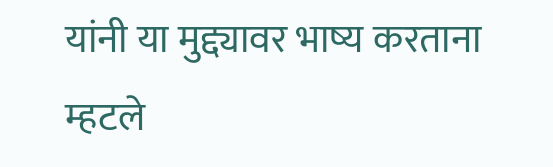यांनी या मुद्द्यावर भाष्य करताना म्हटले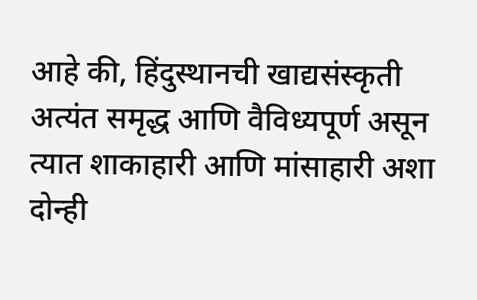आहे की, हिंदुस्थानची खाद्यसंस्कृती अत्यंत समृद्ध आणि वैविध्यपूर्ण असून त्यात शाकाहारी आणि मांसाहारी अशा दोन्ही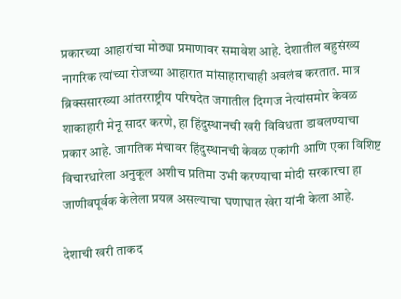प्रकारच्या आहारांचा मोठ्या प्रमाणावर समावेश आहे. देशातील बहुसंख्य नागरिक त्यांच्या रोजच्या आहारात मांसाहाराचाही अवलंब करतात. मात्र ब्रिक्ससारख्या आंतरराष्ट्रीय परिषदेत जगातील दिग्गज नेत्यांसमोर केवळ शाकाहारी मेनू सादर करणे, हा हिंदुस्थानची खरी विविधता डावलण्याचा प्रकार आहे. जागतिक मंचावर हिंदुस्थानची केवळ एकांगी आणि एका विशिष्ट विचारधारेला अनुकूल अशीच प्रतिमा उभी करण्याचा मोदी सरकारचा हा जाणीवपूर्वक केलेला प्रयत्न असल्याचा घणाघात खेरा यांनी केला आहे.

देशाची खरी ताकद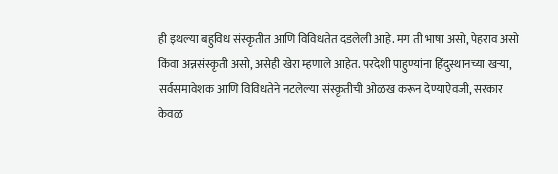ही इथल्या बहुविध संस्कृतीत आणि विविधतेत दडलेली आहे. मग ती भाषा असो, पेहराव असो किंवा अन्नसंस्कृती असो, असेही खेरा म्हणाले आहेत. परदेशी पाहुण्यांना हिंदुस्थानच्या खऱ्या, सर्वसमावेशक आणि विविधतेने नटलेल्या संस्कृतीची ओळख करून देण्याऐवजी, सरकार केवळ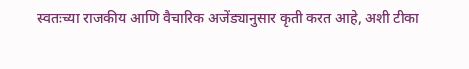स्वतःच्या राजकीय आणि वैचारिक अजेंड्यानुसार कृती करत आहे, अशी टीका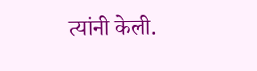त्यांनी केली.